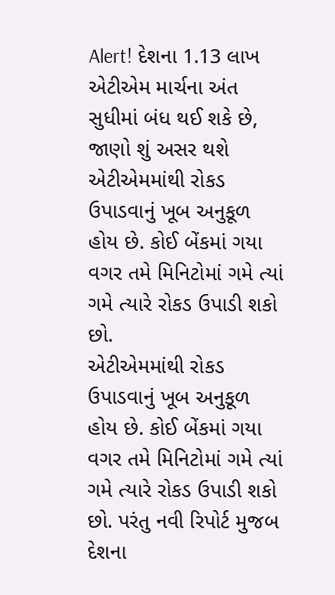Alert! દેશના 1.13 લાખ એટીએમ માર્ચના અંત સુધીમાં બંધ થઈ શકે છે, જાણો શું અસર થશે
એટીએમમાંથી રોકડ ઉપાડવાનું ખૂબ અનુકૂળ હોય છે. કોઈ બેંકમાં ગયા વગર તમે મિનિટોમાં ગમે ત્યાં ગમે ત્યારે રોકડ ઉપાડી શકો છો.
એટીએમમાંથી રોકડ ઉપાડવાનું ખૂબ અનુકૂળ હોય છે. કોઈ બેંકમાં ગયા વગર તમે મિનિટોમાં ગમે ત્યાં ગમે ત્યારે રોકડ ઉપાડી શકો છો. પરંતુ નવી રિપોર્ટ મુજબ દેશના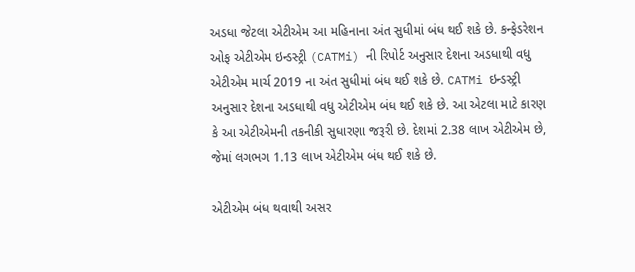અડધા જેટલા એટીએમ આ મહિનાના અંત સુધીમાં બંધ થઈ શકે છે. કન્ફેડરેશન ઓફ એટીએમ ઇન્ડસ્ટ્રી (CATMi) ની રિપોર્ટ અનુસાર દેશના અડધાથી વધુ એટીએમ માર્ચ 2019 ના અંત સુધીમાં બંધ થઈ શકે છે. CATMi ઇન્ડસ્ટ્રી અનુસાર દેશના અડધાથી વધુ એટીએમ બંધ થઈ શકે છે. આ એટલા માટે કારણ કે આ એટીએમની તકનીકી સુધારણા જરૂરી છે. દેશમાં 2.38 લાખ એટીએમ છે, જેમાં લગભગ 1.13 લાખ એટીએમ બંધ થઈ શકે છે.

એટીએમ બંધ થવાથી અસર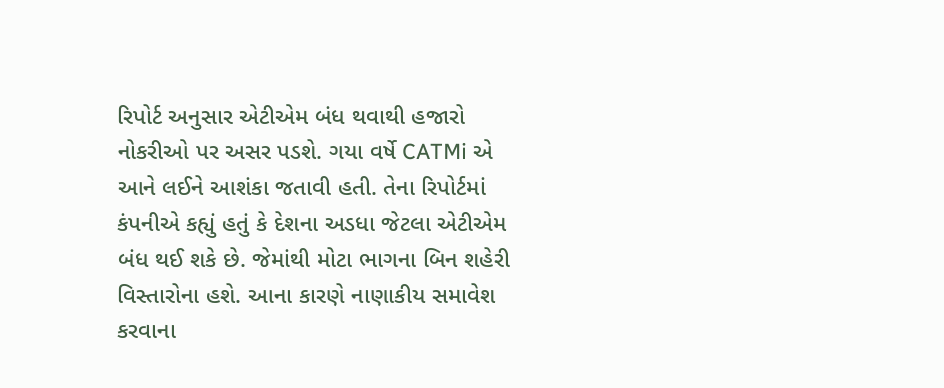રિપોર્ટ અનુસાર એટીએમ બંધ થવાથી હજારો નોકરીઓ પર અસર પડશે. ગયા વર્ષે CATMi એ આને લઈને આશંકા જતાવી હતી. તેના રિપોર્ટમાં કંપનીએ કહ્યું હતું કે દેશના અડધા જેટલા એટીએમ બંધ થઈ શકે છે. જેમાંથી મોટા ભાગના બિન શહેરી વિસ્તારોના હશે. આના કારણે નાણાકીય સમાવેશ કરવાના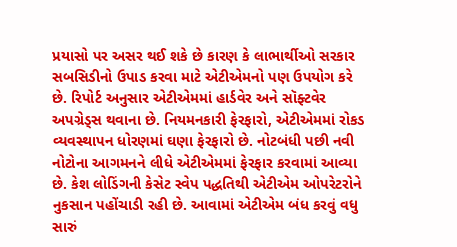પ્રયાસો પર અસર થઈ શકે છે કારણ કે લાભાર્થીઓ સરકાર સબસિડીનો ઉપાડ કરવા માટે એટીએમનો પણ ઉપયોગ કરે છે. રિપોર્ટ અનુસાર એટીએમમાં હાર્ડવેર અને સૉફ્ટવેર અપગ્રેડ્સ થવાના છે. નિયમનકારી ફેરફારો, એટીએમમાં રોકડ વ્યવસ્થાપન ધોરણમાં ઘણા ફેરફારો છે. નોટબંધી પછી નવી નોટોના આગમનને લીધે એટીએમમાં ફેરફાર કરવામાં આવ્યા છે. કેશ લોડિંગની કેસેટ સ્વેપ પદ્ધતિથી એટીએમ ઓપરેટરોને નુકસાન પહોંચાડી રહી છે. આવામાં એટીએમ બંધ કરવું વધુ સારું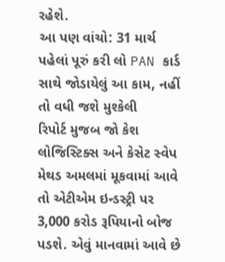રહેશે.
આ પણ વાંચો: 31 માર્ચ પહેલાં પૂરું કરી લો PAN કાર્ડ સાથે જોડાયેલું આ કામ, નહીં તો વધી જશે મુશ્કેલી
રિપોર્ટ મુજબ જો કેશ લોજિસ્ટિક્સ અને કેસેટ સ્વેપ મેથડ અમલમાં મૂકવામાં આવે તો એટીએમ ઇન્ડસ્ટ્રી પર 3,000 કરોડ રૂપિયાનો બોજ પડશે. એવું માનવામાં આવે છે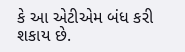કે આ એટીએમ બંધ કરી શકાય છે.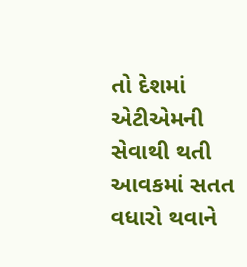તો દેશમાં એટીએમની સેવાથી થતી આવકમાં સતત વધારો થવાને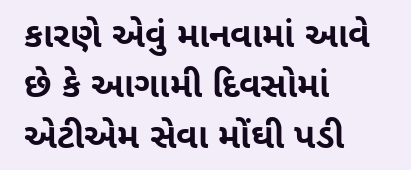કારણે એવું માનવામાં આવે છે કે આગામી દિવસોમાં એટીએમ સેવા મોંઘી પડી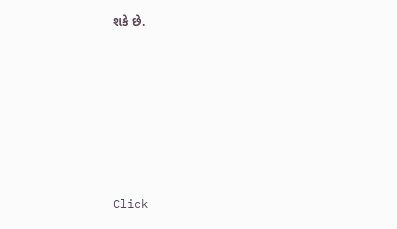શકે છે.












Click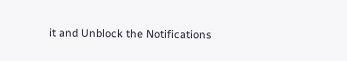it and Unblock the Notifications